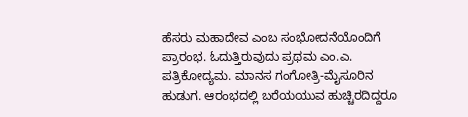ಹೆಸರು ಮಹಾದೇವ ಎಂಬ ಸಂಭೋದನೆಯೊಂದಿಗೆ ಪ್ರಾರಂಭ. ಓದುತ್ತಿರುವುದು ಪ್ರಥಮ ಎಂ.ಎ. ಪತ್ರಿಕೋದ್ಯಮ. ಮಾನಸ ಗಂಗೋತ್ರಿ-ಮೈಸೂರಿನ ಹುಡುಗ. ಆರಂಭದಲ್ಲಿ ಬರೆಯಯುವ ಹುಚ್ಚಿರದಿದ್ದರೂ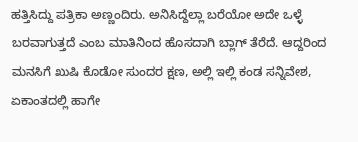ಹತ್ತಿಸಿದ್ದು ಪತ್ರಿಕಾ ಅಣ್ಣಂದಿರು. ಅನಿಸಿದ್ದೆಲ್ಲಾ ಬರೆಯೋ ಅದೇ ಒಳ್ಳೆ ಬರವಾಗುತ್ತದೆ ಎಂಬ ಮಾತಿನಿಂದ ಹೊಸದಾಗಿ ಬ್ಲಾಗ್ ತೆರೆದೆ. ಆದ್ದರಿಂದ ಮನಸಿಗೆ ಖುಷಿ ಕೊಡೋ ಸುಂದರ ಕ್ಷಣ, ಅಲ್ಲಿ ಇಲ್ಲಿ ಕಂಡ ಸನ್ನಿವೇಶ, ಏಕಾಂತದಲ್ಲಿ ಹಾಗೇ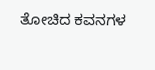ತೋಚಿದ ಕವನಗಳ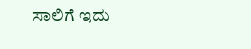ಸಾಲಿಗೆ ಇದು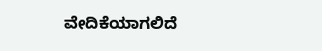ವೇದಿಕೆಯಾಗಲಿದೆ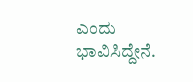ಎಂದು ಭಾವಿಸಿದ್ದೇನೆ.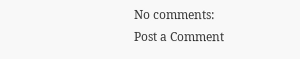No comments:
Post a Comment